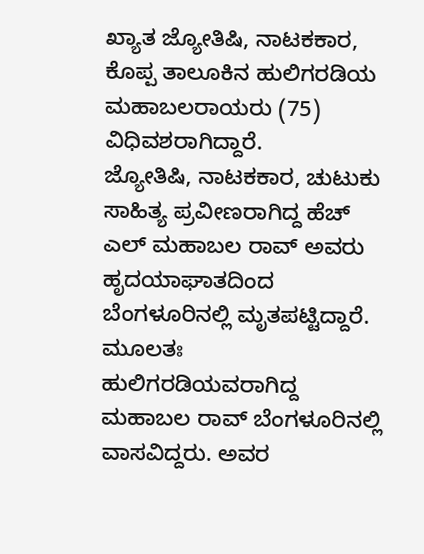ಖ್ಯಾತ ಜ್ಯೋತಿಷಿ, ನಾಟಕಕಾರ, ಕೊಪ್ಪ ತಾಲೂಕಿನ ಹುಲಿಗರಡಿಯ ಮಹಾಬಲರಾಯರು (75) ವಿಧಿವಶರಾಗಿದ್ದಾರೆ.
ಜ್ಯೋತಿಷಿ, ನಾಟಕಕಾರ, ಚುಟುಕು ಸಾಹಿತ್ಯ ಪ್ರವೀಣರಾಗಿದ್ದ ಹೆಚ್ ಎಲ್ ಮಹಾಬಲ ರಾವ್ ಅವರು ಹೃದಯಾಘಾತದಿಂದ ಬೆಂಗಳೂರಿನಲ್ಲಿ ಮೃತಪಟ್ಟಿದ್ದಾರೆ. ಮೂಲತಃ ಹುಲಿಗರಡಿಯವರಾಗಿದ್ದ ಮಹಾಬಲ ರಾವ್ ಬೆಂಗಳೂರಿನಲ್ಲಿ ವಾಸವಿದ್ದರು. ಅವರ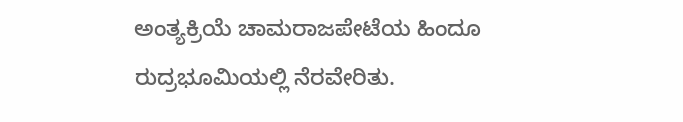ಅಂತ್ಯಕ್ರಿಯೆ ಚಾಮರಾಜಪೇಟೆಯ ಹಿಂದೂ ರುದ್ರಭೂಮಿಯಲ್ಲಿ ನೆರವೇರಿತು.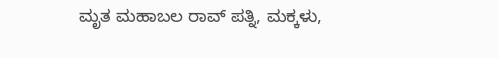ಮೃತ ಮಹಾಬಲ ರಾವ್ ಪತ್ನಿ, ಮಕ್ಕಳು,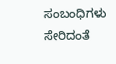ಸಂಬಂಧಿಗಳು ಸೇರಿದಂತೆ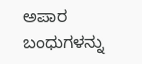ಅಪಾರ ಬಂಧುಗಳನ್ನು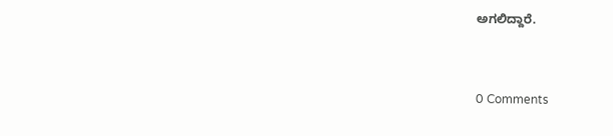ಅಗಲಿದ್ದಾರೆ.


0 Comments